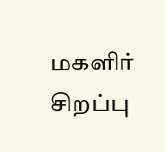மகளிர் சிறப்பு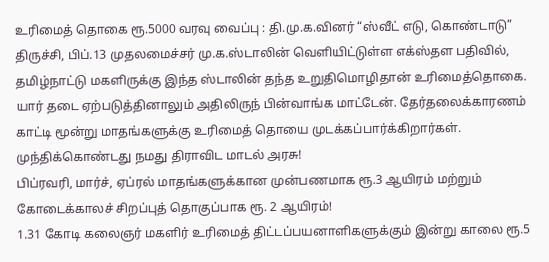உரிமைத் தொகை ரூ.5000 வரவு வைப்பு : தி.மு.க.வினர் “ஸ்வீட் எடு, கொண்டாடு”
திருச்சி, பிப்.13 முதலமைச்சர் மு.க.ஸ்டாலின் வெளியிட்டுள்ள எக்ஸ்தள பதிவில்,
தமிழ்நாட்டு மகளிருக்கு இந்த ஸ்டாலின் தந்த உறுதிமொழிதான் உரிமைத்தொகை. யார் தடை ஏற்படுத்தினாலும் அதிலிருந் பின்வாங்க மாட்டேன். தேர்தலைக்காரணம் காட்டி மூன்று மாதங்களுக்கு உரிமைத் தொயை முடக்கப்பார்க்கிறார்கள். முந்திக்கொண்டது நமது திராவிட மாடல் அரசு!
பிப்ரவரி, மார்ச், ஏப்ரல் மாதங்களுக்கான முன்பணமாக ரூ.3 ஆயிரம் மற்றும் கோடைக்காலச் சிறப்புத் தொகுப்பாக ரூ. 2 ஆயிரம்!
1.31 கோடி கலைஞர் மகளிர் உரிமைத் திட்டப்பயனாளிகளுக்கும் இன்று காலை ரூ.5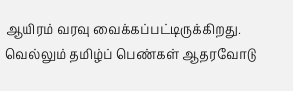ஆயிரம் வரவு வைக்கப்பட்டிருக்கிறது. வெல்லும் தமிழ்ப் பெண்கள் ஆதரவோடு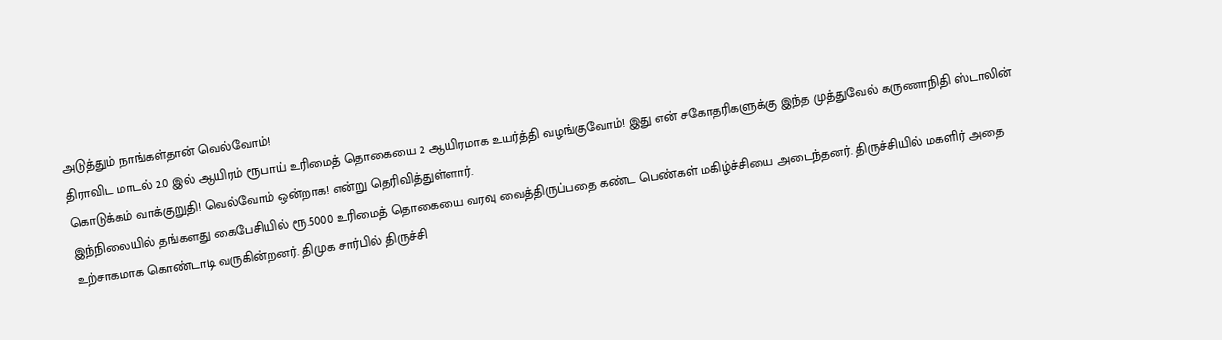அடுத்தும் நாங்கள்தான் வெல்வோம்!
திராவிட மாடல் 2.0 இல் ஆயிரம் ரூபாய் உரிமைத் தொகையை 2 ஆயிரமாக உயர்த்தி வழங்குவோம்! இது என் சகோதரிகளுக்கு இந்த முத்துவேல் கருணாநிதி ஸ்டாலின் கொடுக்கம் வாக்குறுதி! வெல்வோம் ஒன்றாக! என்று தெரிவித்துள்ளார்.
இந்நிலையில் தங்களது கைபேசியில் ரூ.5000 உரிமைத் தொகையை வரவு வைத்திருப்பதை கண்ட பெண்கள் மகிழ்ச்சியை அடைந்தனர். திருச்சியில் மகளிர் அதை உற்சாகமாக கொண்டாடி வருகின்றனர். திமுக சார்பில் திருச்சி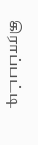கிராப்பட்டி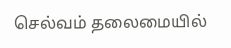செல்வம் தலைமையில்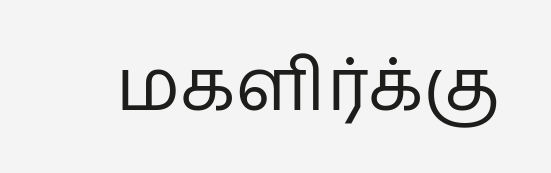மகளிர்க்கு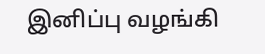இனிப்பு வழங்கி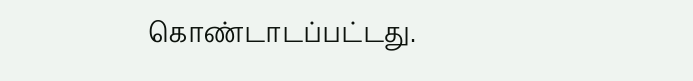கொண்டாடப்பட்டது.